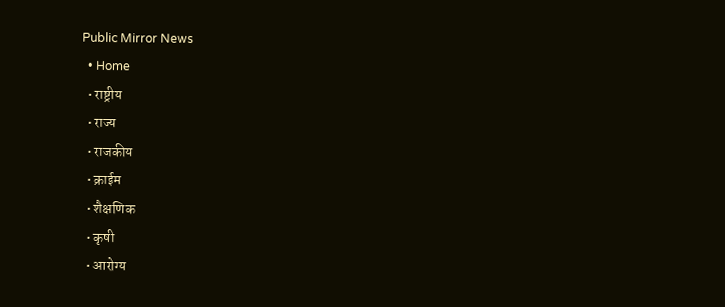Public Mirror News
  • Home
  • राष्ट्रीय
  • राज्य
  • राजकीय
  • क्राईम
  • शैक्षणिक
  • कृषी
  • आरोग्य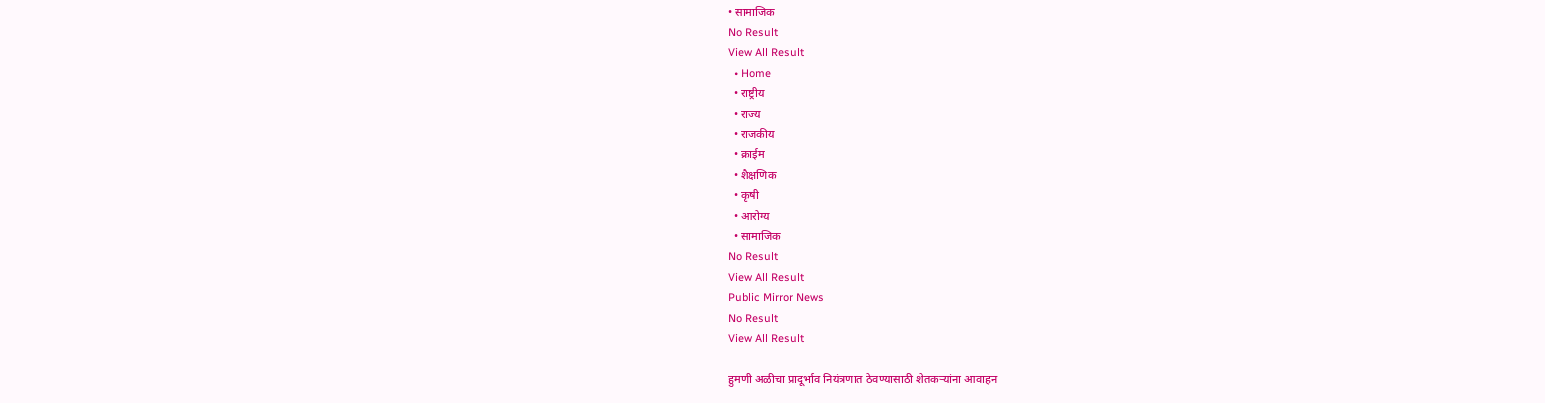• सामाजिक
No Result
View All Result
  • Home
  • राष्ट्रीय
  • राज्य
  • राजकीय
  • क्राईम
  • शैक्षणिक
  • कृषी
  • आरोग्य
  • सामाजिक
No Result
View All Result
Public Mirror News
No Result
View All Result

हुमणी अळीचा प्रादूर्भाव नियंत्रणात ठेवण्यासाठी शेतकऱ्यांना आवाहन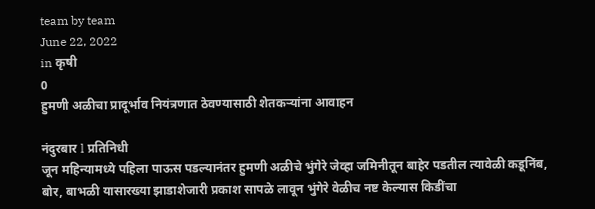team by team
June 22, 2022
in कृषी
0
हुमणी अळीचा प्रादूर्भाव नियंत्रणात ठेवण्यासाठी शेतकऱ्यांना आवाहन

नंदुरबार l प्रतिनिधी
जून महिन्यामध्ये पहिला पाऊस पडल्यानंतर हुमणी अळीचे भुंगेरे जेव्हा जमिनीतून बाहेर पडतील त्यावेळी कडूनिंब, बोर, बाभळी यासारख्या झाडाशेजारी प्रकाश सापळे लावून भुंगेरे वेळीच नष्ट केल्यास किडींचा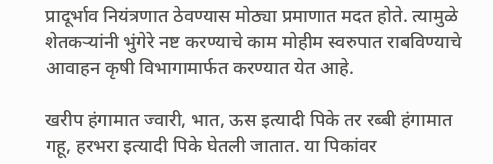प्रादूर्भाव नियंत्रणात ठेवण्यास मोठ्या प्रमाणात मदत होते. त्यामुळे शेतकऱ्यांनी भुंगेरे नष्ट करण्याचे काम मोहीम स्वरुपात राबविण्याचे आवाहन कृषी विभागामार्फत करण्यात येत आहे.

खरीप हंगामात ज्वारी, भात, ऊस इत्यादी पिके तर रब्बी हंगामात गहू, हरभरा इत्यादी पिके घेतली जातात. या पिकांवर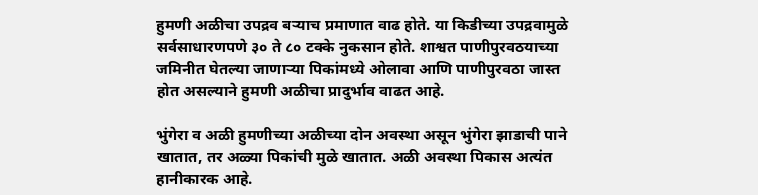हुमणी अळीचा उपद्रव बऱ्याच प्रमाणात वाढ होते. या किडीच्या उपद्रवामुळे सर्वसाधारणपणे ३० ते ८० टक्के नुकसान होते. शाश्वत पाणीपुरवठयाच्या जमिनीत घेतल्या जाणाऱ्या पिकांमध्ये ओलावा आणि पाणीपुरवठा जास्त होत असल्याने हुमणी अळीचा प्रादुर्भाव वाढत आहे.

भुंगेरा व अळी हुमणीच्या अळीच्या दोन अवस्था असून भुंगेरा झाडाची पाने खातात, तर अळ्या पिकांची मुळे खातात. अळी अवस्था पिकास अत्यंत हानीकारक आहे.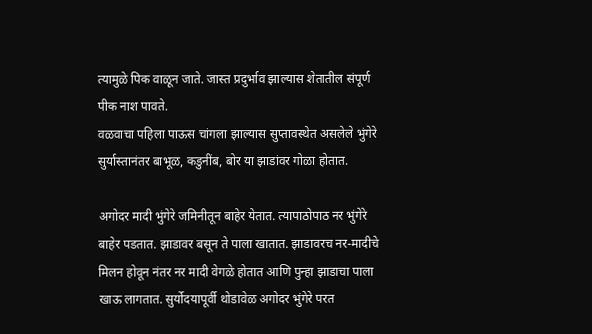त्यामुळे पिक वाळून जाते. जास्त प्रदुर्भाव झाल्यास शेतातील संपूर्ण पीक नाश पावते.
वळवाचा पहिला पाऊस चांगला झाल्यास सुप्तावस्थेत असलेले भुंगेरे सुर्यास्तानंतर बाभूळ, कडुनींब, बोर या झाडांवर गोळा होतात.

अगोदर मादी भुंगेरे जमिनीतून बाहेर येतात. त्यापाठोपाठ नर भुंगेरे बाहेर पडतात. झाडावर बसून ते पाला खातात. झाडावरच नर-मादीचे मिलन होवून नंतर नर मादी वेगळे होतात आणि पुन्हा झाडाचा पाला खाऊ लागतात. सुर्योदयापूर्वी थोडावेळ अगोदर भुंगेरे परत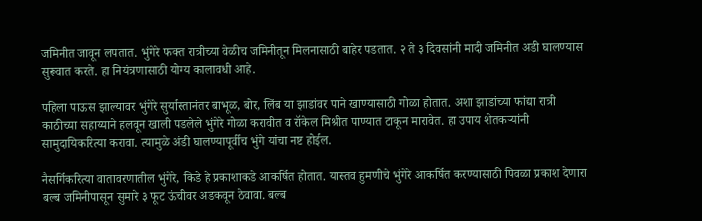जमिनीत जावून लपतात. भुंगेरे फक्त रात्रीच्या वेळीच जमिनीतून मिलनासाठी बाहेर पडतात. २ ते ३ दिवसांनी मादी जमिनीत अडी घालण्यास सुरूवात करते. हा नियंत्रणासाठी योग्य कालावधी आहे.

पहिला पाऊस झाल्यावर भुंगेरे सुर्यास्तानंतर बाभूळ, बोर, लिंब या झाडांवर पाने खाण्यासाठी गोळा होतात. अशा झाडांच्या फांद्या रात्री काठीच्या सहाय्याने हलवून खाली पडलेले भुंगेरे गोळा करावीत व रॉकेल मिश्रीत पाण्यात टाकून मारावेत. हा उपाय शेतकऱ्यांनी सामुदायिकरित्या करावा. त्यामुळे अंडी घालण्यापूर्वीच भुंगे यांचा नष्ट होईल.

नैसर्गिकरित्या वातावरणातील भुंगेरे, किडे हे प्रकाशाकडे आकर्षित होतात. यास्तव हुमणीचे भुंगेरे आकर्षित करण्यासाठी पिवळा प्रकाश देणारा बल्ब जमिनीपासून सुमारे ३ फूट ऊंचीवर अडकवून ठेवावा. बल्ब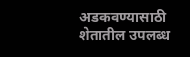अडकवण्यासाठी शेतातील उपलब्ध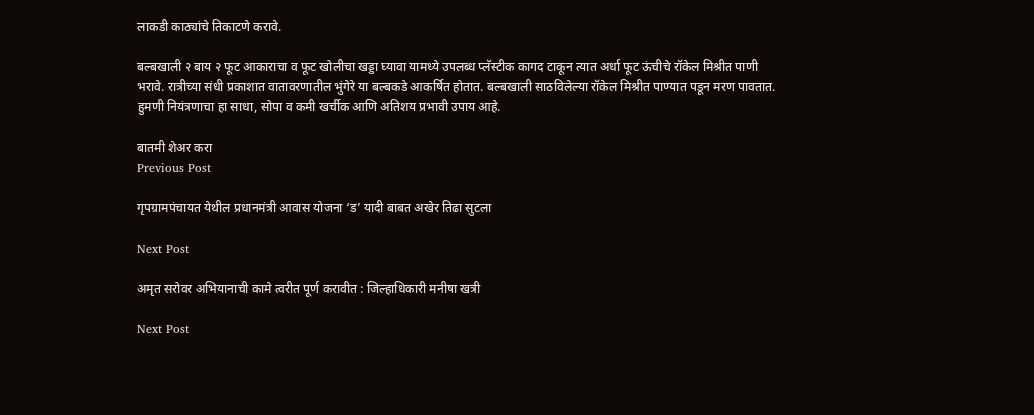लाकडी काठ्यांचे तिकाटणे करावे.

बल्बखाली २ बाय २ फूट आकाराचा व फूट खोलीचा खड्डा घ्यावा यामध्ये उपलब्ध प्लॅस्टीक कागद टाकून त्यात अर्धा फूट ऊंचीचे रॉकेल मिश्रीत पाणी भरावे. रात्रीच्या संधी प्रकाशात वातावरणातील भुंगेरे या बल्बकडे आकर्षित होतात. बल्बखाली साठविलेल्या रॉकेल मिश्रीत पाण्यात पडून मरण पावतात. हुमणी नियंत्रणाचा हा साधा, सोपा व कमी खर्चीक आणि अतिशय प्रभावी उपाय आहे.

बातमी शेअर करा
Previous Post

गृपग्रामपंचायत येथील प्रधानमंत्री आवास योजना ‘ड’ यादी बाबत अखेर तिढा सुटला

Next Post

अमृत सरोवर अभियानाची कामे त्वरीत पूर्ण करावीत : जिल्हाधिकारी मनीषा खत्री

Next Post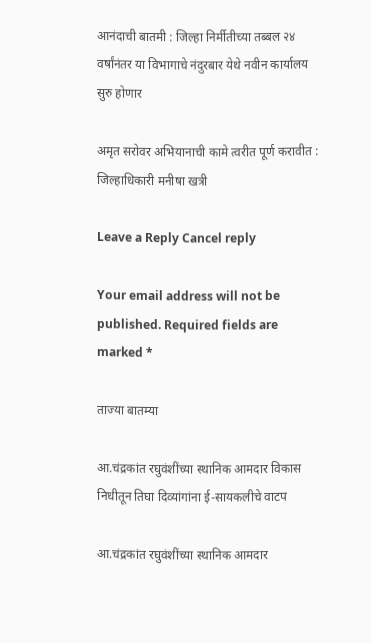आनंदाची बातमी : जिल्हा निर्मीतीच्या तब्बल २४ वर्षांनंतर या विभागाचे नंदुरबार येथे नवीन कार्यालय सुरु होणार

अमृत सरोवर अभियानाची कामे त्वरीत पूर्ण करावीत : जिल्हाधिकारी मनीषा खत्री

Leave a Reply Cancel reply

Your email address will not be published. Required fields are marked *

ताज्या बातम्या

आ.चंद्रकांत रघुवंशींच्या स्थानिक आमदार विकास निधीतून तिघा दिव्यांगांना ई-सायकलीचे वाटप

आ.चंद्रकांत रघुवंशींच्या स्थानिक आमदार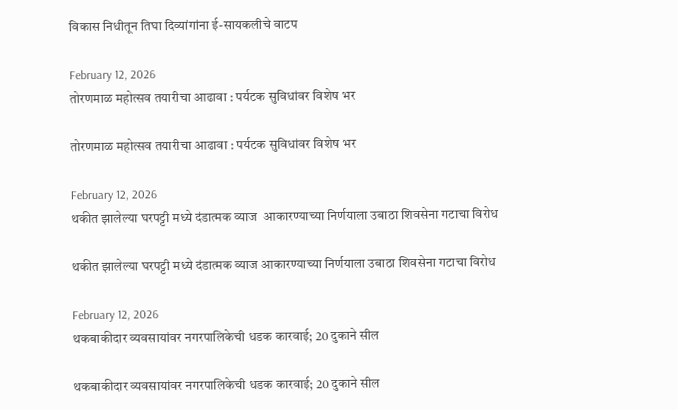विकास निधीतून तिघा दिव्यांगांना ई-सायकलीचे वाटप

February 12, 2026
तोरणमाळ महोत्सव तयारीचा आढावा : पर्यटक सुविधांवर विशेष भर

तोरणमाळ महोत्सव तयारीचा आढावा : पर्यटक सुविधांवर विशेष भर

February 12, 2026
थकीत झालेल्या घरपट्टी मध्ये दंडात्मक व्याज  आकारण्याच्या निर्णयाला उबाठा शिवसेना गटाचा विरोध

थकीत झालेल्या घरपट्टी मध्ये दंडात्मक व्याज आकारण्याच्या निर्णयाला उबाठा शिवसेना गटाचा विरोध

February 12, 2026
थकबाकीदार व्यवसायांवर नगरपालिकेची धडक कारवाई; 20 दुकाने सील

थकबाकीदार व्यवसायांवर नगरपालिकेची धडक कारवाई; 20 दुकाने सील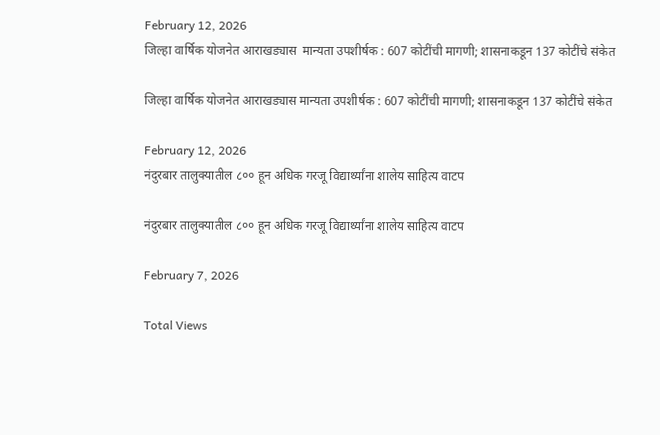February 12, 2026
जिल्हा वार्षिक योजनेत आराखड्यास  मान्यता उपशीर्षक : 607 कोटींची मागणी; शासनाकडून 137 कोटींचे संकेत

जिल्हा वार्षिक योजनेत आराखड्यास मान्यता उपशीर्षक : 607 कोटींची मागणी; शासनाकडून 137 कोटींचे संकेत

February 12, 2026
नंदुरबार तालुक्यातील ८०० हून अधिक गरजू विद्यार्थ्यांना शालेय साहित्य वाटप

नंदुरबार तालुक्यातील ८०० हून अधिक गरजू विद्यार्थ्यांना शालेय साहित्य वाटप

February 7, 2026

Total Views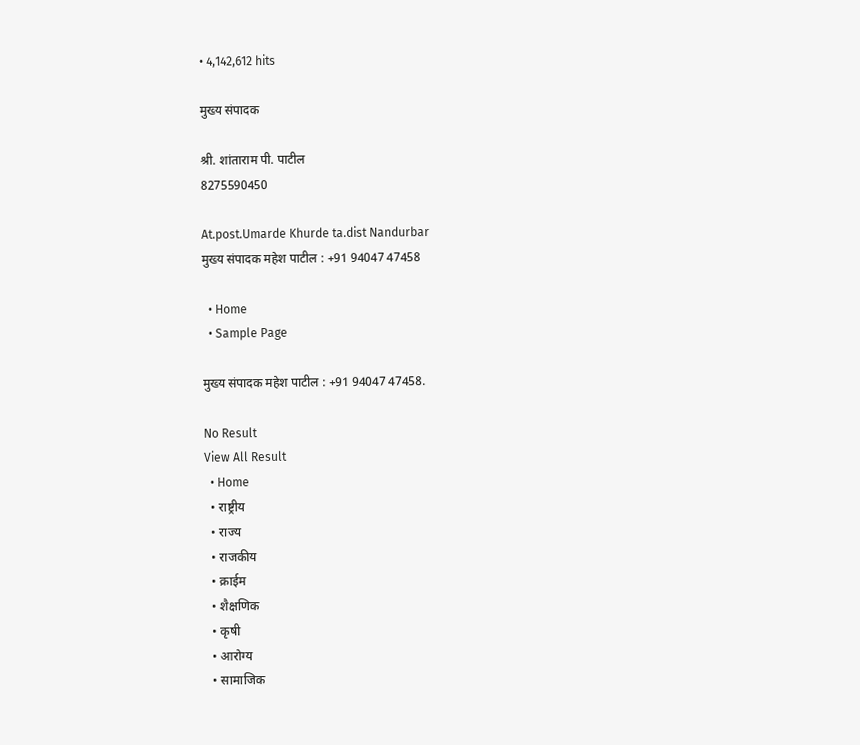• 4,142,612 hits

मुख्य संपादक

श्री. शांताराम पी. पाटील
8275590450

At.post.Umarde Khurde ta.dist Nandurbar
मुख्य संपादक महेश पाटील : +91 94047 47458

  • Home
  • Sample Page

मुख्य संपादक महेश पाटील : +91 94047 47458.

No Result
View All Result
  • Home
  • राष्ट्रीय
  • राज्य
  • राजकीय
  • क्राईम
  • शैक्षणिक
  • कृषी
  • आरोग्य
  • सामाजिक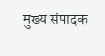मुख्य संपादक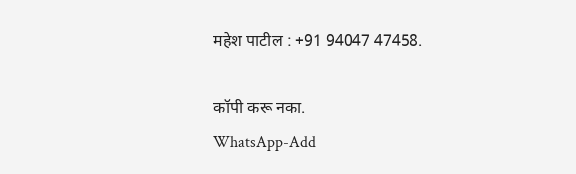महेश पाटील : +91 94047 47458.

कॉपी करू नका.
WhatsApp-Add